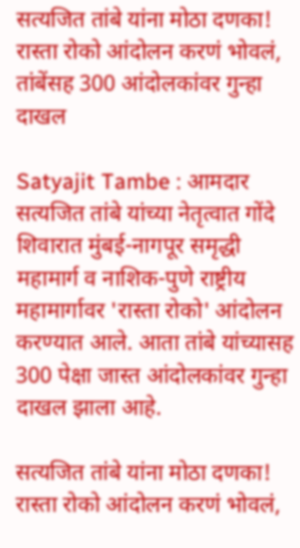सत्यजित तांबे यांना मोठा दणका! रास्ता रोको आंदोलन करणं भोवलं, तांबेंसह 300 आंदोलकांवर गुन्हा दाखल

Satyajit Tambe : आमदार सत्यजित तांबे यांच्या नेतृत्वात गोंदे शिवारात मुंबई-नागपूर समृद्धी महामार्ग व नाशिक-पुणे राष्ट्रीय महामार्गावर 'रास्ता रोको' आंदोलन करण्यात आले. आता तांबे यांच्यासह 300 पेक्षा जास्त आंदोलकांवर गुन्हा दाखल झाला आहे.

सत्यजित तांबे यांना मोठा दणका! रास्ता रोको आंदोलन करणं भोवलं,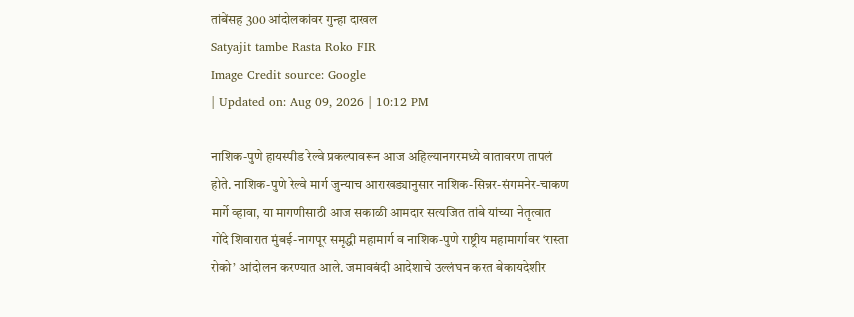तांबेंसह 300 आंदोलकांवर गुन्हा दाखल
Satyajit tambe Rasta Roko FIR
Image Credit source: Google
| Updated on: Aug 09, 2026 | 10:12 PM

नाशिक-पुणे हायस्पीड रेल्वे प्रकल्पावरून आज अहिल्यानगरमध्ये वातावरण तापलं होते. नाशिक-पुणे रेल्वे मार्ग जुन्याच आराखड्यानुसार नाशिक-सिन्नर-संगमनेर-चाकण मार्गे व्हावा, या मागणीसाठी आज सकाळी आमदार सत्यजित तांबे यांच्या नेतृत्वात गोंदे शिवारात मुंबई-नागपूर समृद्धी महामार्ग व नाशिक-पुणे राष्ट्रीय महामार्गावर ‘रास्ता रोको’ आंदोलन करण्यात आले. जमावबंदी आदेशाचे उल्लंघन करत बेकायदेशीर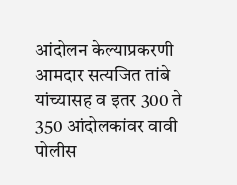आंदोलन केल्याप्रकरणी आमदार सत्यजित तांबे यांच्यासह व इतर 300 ते 350 आंदोलकांवर वावी पोलीस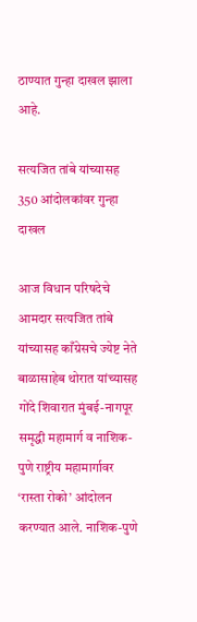ठाण्यात गुन्हा दाखल झाला आहे.

सत्यजित तांबे यांच्यासह 350 आंदोलकांवर गुन्हा दाखल

आज विधान परिषदेचे आमदार सत्यजित तांबे यांच्यासह काँग्रेसचे ज्येष्ट नेते बाळासाहेब थोरात यांच्यासह गोंदे शिवारात मुंबई-नागपूर समृद्धी महामार्ग व नाशिक-पुणे राष्ट्रीय महामार्गावर ‘रास्ता रोको’ आंदोलन करण्यात आले. नाशिक-पुणे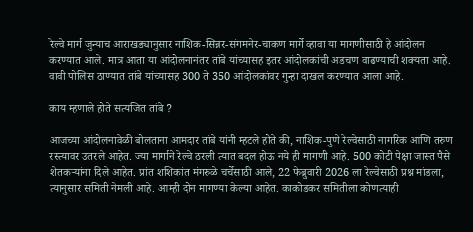रेल्वे मार्ग जुन्याच आराखड्यानुसार नाशिक-सिन्नर-संगमनेर-चाकण मार्गे व्हावा या मागणीसाठी हे आंदोलन करण्यात आले. मात्र आता या आंदोलनानंतर तांबे यांच्यासह इतर आंदोलकांची अडचण वाढण्याची शक्यता आहे. वावी पोलिस ठाण्यात तांबे यांच्यासह 300 ते 350 आंदोलकांवर गुन्हा दाखल करण्यात आला आहे.

काय म्हणाले होते सत्यजित तांबे ?

आजच्या आंदोलनावेळी बोलताना आमदार तांबे यांनी म्हटले होते की, नाशिक-पुणे रेल्वेसाठी नागरिक आणि तरुण रस्त्यावर उतरले आहेत. ज्या मार्गाने रेल्वे ठरली त्यात बदल होऊ नये ही मागणी आहे. 500 कोटी पेक्षा जास्त पैसे शेतकऱ्यांना दिले आहेत. प्रांत शशिकांत मंगरुळे चर्चेसाठी आले, 22 फेब्रुवारी 2026 ला रेल्वेसाठी प्रश्न मांडला, त्यानुसार समिती नेमली आहे. आम्ही दोन मागण्या केल्या आहेत. काकोडकर समितीला कोणत्याही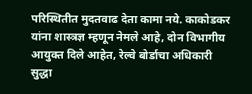परिस्थितीत मुदतवाढ देता कामा नये. काकोडकर यांना शास्त्रज्ञ म्हणून नेमले आहे, दोन विभागीय आयुक्त दिले आहेत, रेल्वे बोर्डाचा अधिकारी सुद्धा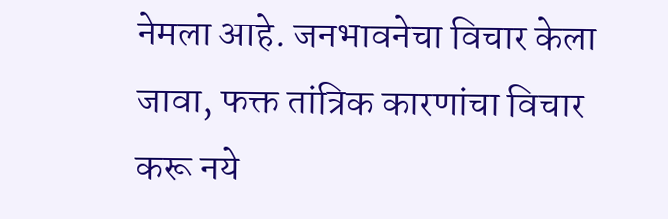नेमला आहे. जनभावनेचा विचार केला जावा, फक्त तांत्रिक कारणांचा विचार करू नये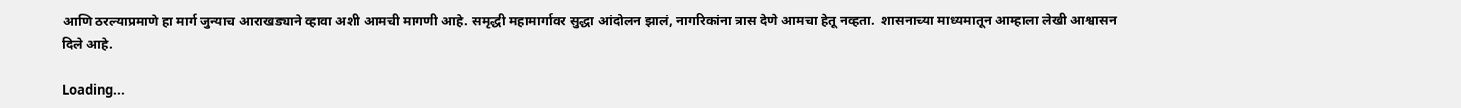आणि ठरल्याप्रमाणे हा मार्ग जुन्याच आराखड्याने व्हावा अशी आमची मागणी आहे. समृद्धी महामार्गावर सुद्धा आंदोलन झालं, नागरिकांना त्रास देणे आमचा हेतू नव्हता.  शासनाच्या माध्यमातून आम्हाला लेखी आश्वासन दिले आहे.

Loading...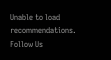Unable to load recommendations.
Follow Us